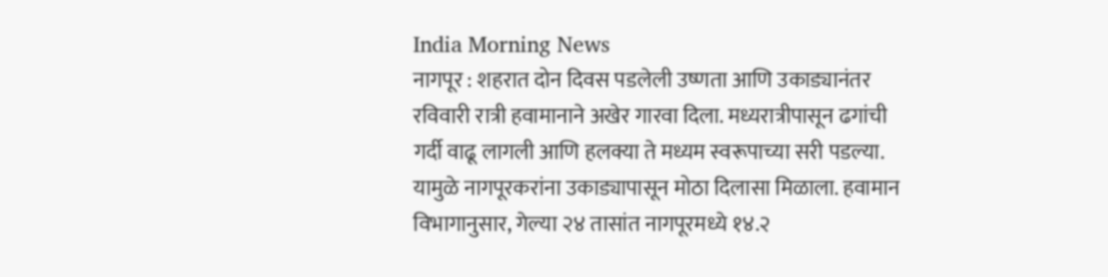India Morning News
नागपूर : शहरात दोन दिवस पडलेली उष्णता आणि उकाड्यानंतर रविवारी रात्री हवामानाने अखेर गारवा दिला. मध्यरात्रीपासून ढगांची गर्दी वाढू लागली आणि हलक्या ते मध्यम स्वरूपाच्या सरी पडल्या. यामुळे नागपूरकरांना उकाड्यापासून मोठा दिलासा मिळाला. हवामान विभागानुसार, गेल्या २४ तासांत नागपूरमध्ये १४.२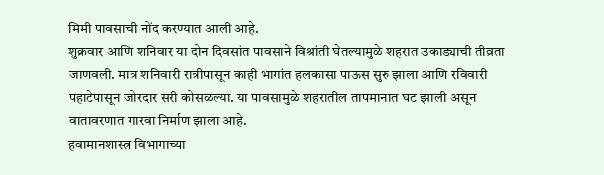मिमी पावसाची नोंद करण्यात आली आहे.
शुक्रवार आणि शनिवार या दोन दिवसांत पावसाने विश्रांती घेतल्यामुळे शहरात उकाड्याची तीव्रता जाणवली. मात्र शनिवारी रात्रीपासून काही भागांत हलकासा पाऊस सुरु झाला आणि रविवारी पहाटेपासून जोरदार सरी कोसळल्या. या पावसामुळे शहरातील तापमानात घट झाली असून वातावरणात गारवा निर्माण झाला आहे.
हवामानशास्त्र विभागाच्या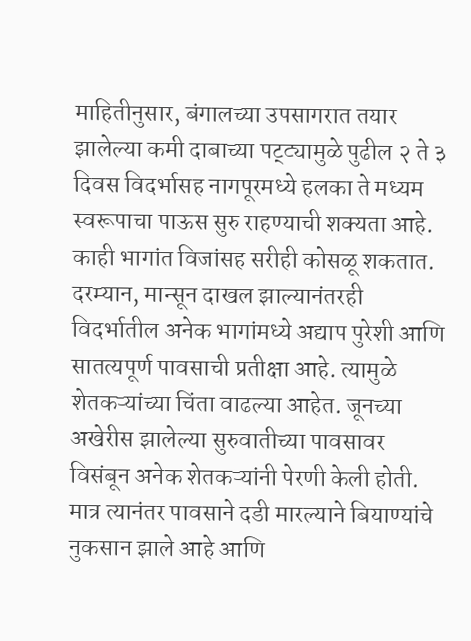माहितीनुसार, बंगालच्या उपसागरात तयार झालेल्या कमी दाबाच्या पट्ट्यामुळे पुढील २ ते ३ दिवस विदर्भासह नागपूरमध्ये हलका ते मध्यम स्वरूपाचा पाऊस सुरु राहण्याची शक्यता आहे. काही भागांत विजांसह सरीही कोसळू शकतात.
दरम्यान, मान्सून दाखल झाल्यानंतरही विदर्भातील अनेक भागांमध्ये अद्याप पुरेशी आणि सातत्यपूर्ण पावसाची प्रतीक्षा आहे. त्यामुळे शेतकऱ्यांच्या चिंता वाढल्या आहेत. जूनच्या अखेरीस झालेल्या सुरुवातीच्या पावसावर विसंबून अनेक शेतकऱ्यांनी पेरणी केली होती. मात्र त्यानंतर पावसाने दडी मारल्याने बियाण्यांचे नुकसान झाले आहे आणि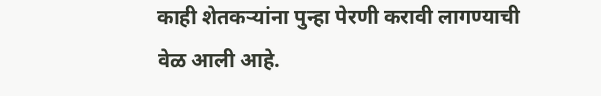काही शेतकऱ्यांना पुन्हा पेरणी करावी लागण्याची वेळ आली आहे.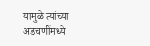यामुळे त्यांच्या अडचणींमध्ये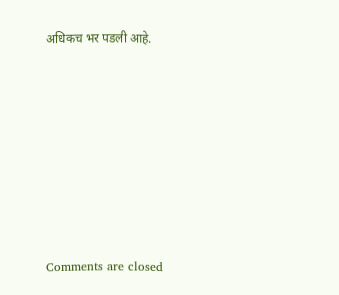अधिकच भर पडली आहे.










Comments are closed